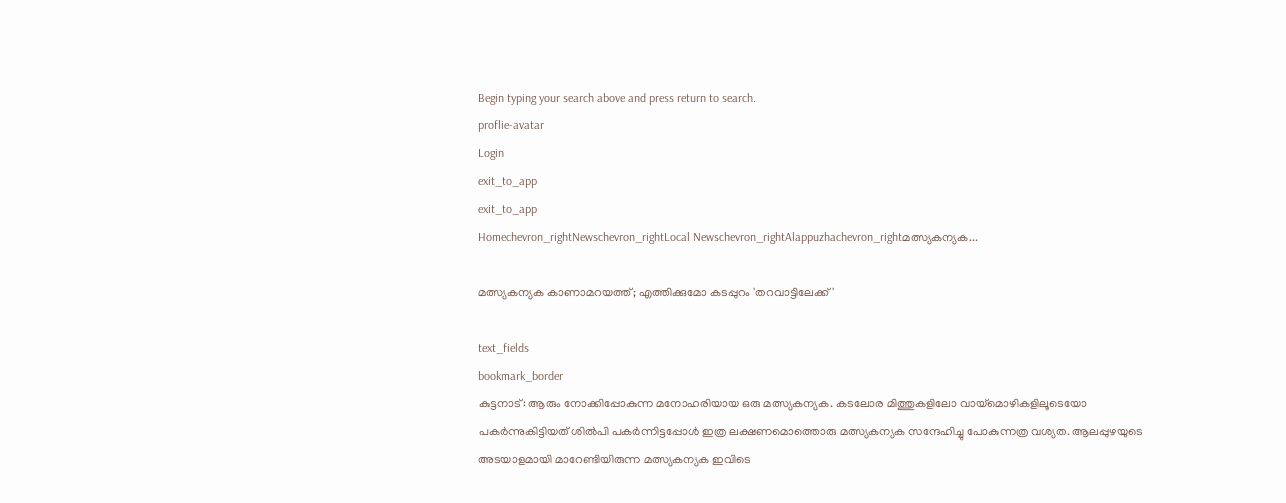Begin typing your search above and press return to search.
proflie-avatar
Login
exit_to_app
exit_to_app
Homechevron_rightNewschevron_rightLocal Newschevron_rightAlappuzhachevron_rightമത്സ്യകന്യക...

മത്സ്യകന്യക കാണാമറയത്ത്; എത്തിക്കുമോ കടപ്പുറം 'തറവാട്ടിലേക്ക്'

text_fields
bookmark_border
കുട്ടനാട്: ആരും നോക്കിപ്പോകുന്ന മനോഹരിയായ ഒരു മത്സ്യകന്യക. കടലോര മിത്തുകളിലോ വായ്മൊഴികളിലൂടെയോ പകർന്നുകിട്ടിയത് ശിൽപി പകർന്നിട്ടപ്പോൾ ഇത്ര ലക്ഷണമൊത്തൊരു മത്സ്യകന്യക സന്ദേഹിച്ചു പോകുന്നത്ര വശ്യത. ആലപ്പുഴയുടെ അടയാളമായി മാറേണ്ടിയിരുന്ന മത്സ്യകന്യക ഇവിടെ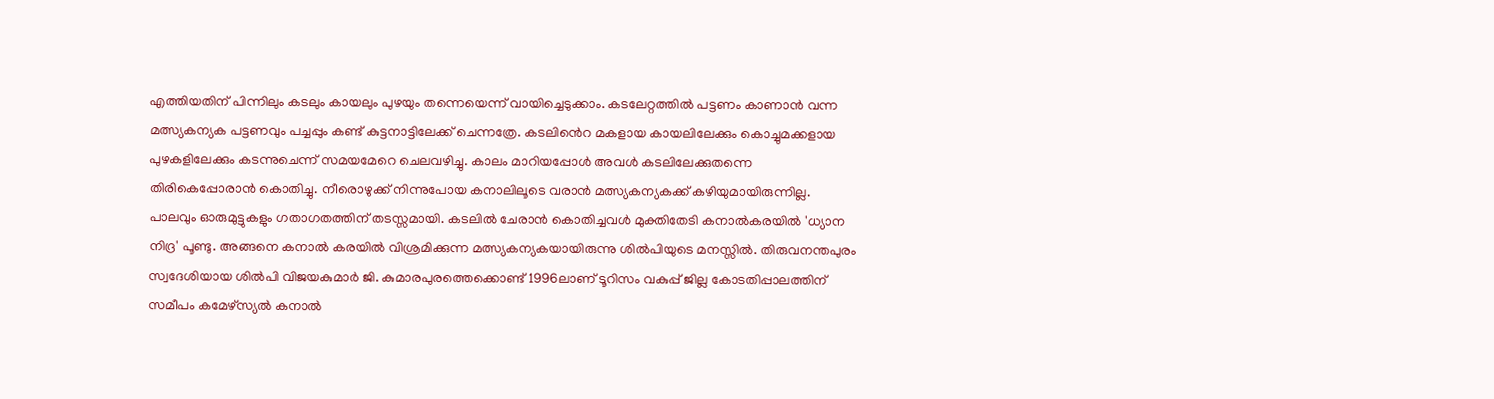എത്തിയതിന് പിന്നിലും കടലും കായലും പുഴയും തന്നെയെന്ന് വായിച്ചെടുക്കാം. കടലേറ്റത്തിൽ പട്ടണം കാണാൻ വന്ന മത്സ്യകന്യക പട്ടണവും പച്ചപ്പും കണ്ട് കുട്ടനാട്ടിലേക്ക് ചെന്നത്രേ. കടലിൻെറ മകളായ കായലിലേക്കും കൊച്ചുമക്കളായ പുഴകളിലേക്കും കടന്നുചെന്ന് സമയമേറെ ചെലവഴിച്ചു. കാലം മാറിയപ്പോൾ അവൾ കടലിലേക്കുതന്നെ തിരികെപ്പോരാൻ കൊതിച്ചു. നീരൊഴുക്ക് നിന്നുപോയ കനാലിലൂടെ വരാൻ മത്സ്യകന്യകക്ക് കഴിയുമായിരുന്നില്ല. പാലവും ഓരുമുട്ടുകളും ഗതാഗതത്തിന് തടസ്സമായി. കടലിൽ ചേരാൻ കൊതിച്ചവൾ മുക്തിതേടി കനാൽകരയിൽ 'ധ്യാന നിദ്ര' പൂണ്ടു. അങ്ങനെ കനാൽ കരയിൽ വിശ്രമിക്കുന്ന മത്സ്യകന്യകയായിരുന്നു ശിൽപിയുടെ മനസ്സിൽ. തിരുവനന്തപുരം സ്വദേശിയായ ശിൽപി വിജയകുമാർ ജി. കുമാരപുരത്തെക്കൊണ്ട് 1996ലാണ് ടൂറിസം വകുപ്പ് ജില്ല കോടതിപ്പാലത്തിന് സമീപം കമേഴ്സ്യൽ കനാൽ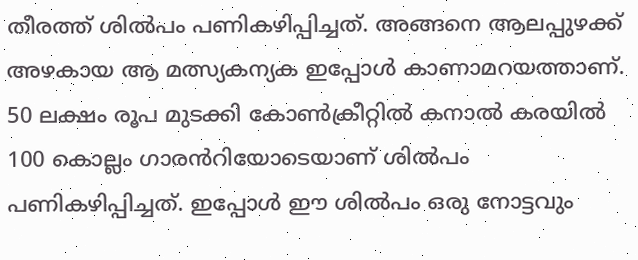തീരത്ത് ശിൽപം പണികഴിപ്പിച്ചത്. അങ്ങനെ ആലപ്പുഴക്ക് അഴകായ ആ മത്സ്യകന്യക ഇപ്പോൾ കാണാമറയത്താണ്. 50 ലക്ഷം രൂപ മുടക്കി കോൺക്രീറ്റിൽ കനാൽ കരയിൽ 100 കൊല്ലം ഗാരൻറിയോടെയാണ് ശിൽപം പണികഴിപ്പിച്ചത്. ഇപ്പോൾ ഈ ശിൽപം ഒരു നോട്ടവും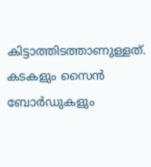കിട്ടാത്തിടത്താണുള്ളത്. കടകളും സൈൻ ബോർഡുകളും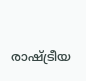രാഷ്ട്രീയ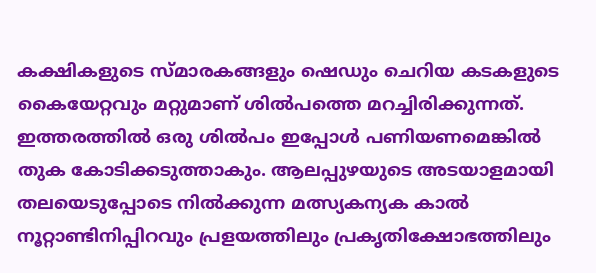കക്ഷികളുടെ സ്മാരകങ്ങളും ഷെഡും ചെറിയ കടകളുടെ കൈയേറ്റവും മറ്റുമാണ് ശിൽപത്തെ മറച്ചിരിക്കുന്നത്. ഇത്തരത്തിൽ ഒരു ശിൽപം ഇപ്പോൾ പണിയണമെങ്കിൽ തുക കോടിക്കടുത്താകും. ആലപ്പുഴയുടെ അടയാളമായി തലയെടുപ്പോടെ നിൽക്കുന്ന മത്സ്യകന്യക കാൽ നൂറ്റാണ്ടിനിപ്പിറവും പ്രളയത്തിലും പ്രകൃതിക്ഷോഭത്തിലും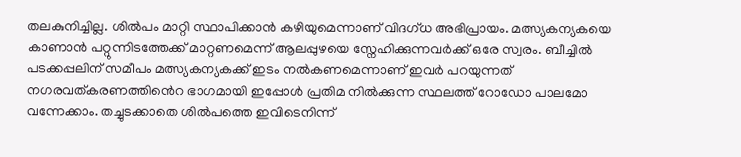തലകുനിച്ചില്ല. ശിൽപം മാറ്റി സ്ഥാപിക്കാൻ കഴിയുമെന്നാണ് വിദഗ്ധ അഭിപ്രായം. മത്സ്യകന്യകയെ കാണാൻ പറ്റുന്നിടത്തേക്ക് മാറ്റണമെന്ന് ആലപ്പുഴയെ സ്നേഹിക്കുന്നവർക്ക് ഒരേ സ്വരം. ബീച്ചിൽ പടക്കപ്പലിന് സമീപം മത്സ്യകന്യകക്ക് ഇടം നൽകണമെന്നാണ് ഇവർ പറയുന്നത് നഗരവത്കരണത്തിൻെറ ഭാഗമായി ഇപ്പോൾ പ്രതിമ നിൽക്കുന്ന സ്ഥലത്ത് റോഡോ പാലമോ വന്നേക്കാം. തച്ചുടക്കാതെ ശിൽപത്തെ ഇവിടെനിന്ന്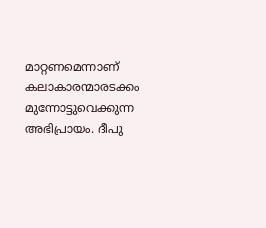മാറ്റണമെന്നാണ് കലാകാരന്മാരടക്കം മുന്നോട്ടുവെക്കുന്ന അഭിപ്രായം. ദീപു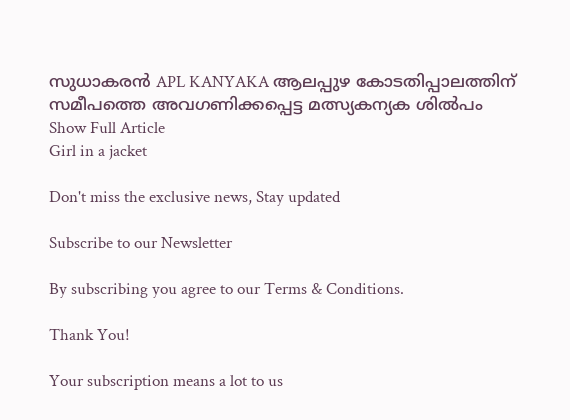സുധാകരൻ APL KANYAKA ആലപ്പുഴ കോടതിപ്പാലത്തിന് സമീപത്തെ അവഗണിക്കപ്പെട്ട മത്സ്യകന്യക ശിൽപം
Show Full Article
Girl in a jacket

Don't miss the exclusive news, Stay updated

Subscribe to our Newsletter

By subscribing you agree to our Terms & Conditions.

Thank You!

Your subscription means a lot to us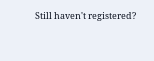Still haven't registered?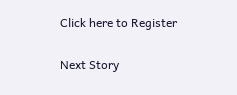Click here to Register

Next Story